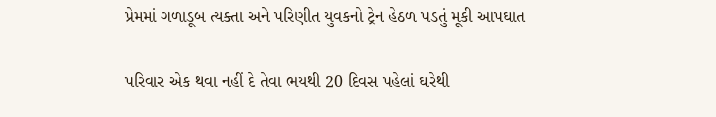પ્રેમમાં ગળાડૂબ ત્યક્તા અને પરિણીત યુવકનો ટ્રેન હેઠળ પડતું મૂકી આપઘાત

પરિવાર એક થવા નહીં દે તેવા ભયથી 20 દિવસ પહેલાં ઘરેથી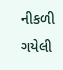નીકળી ગયેલી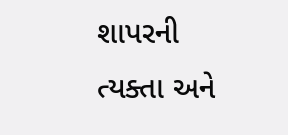શાપરની ત્યક્તા અને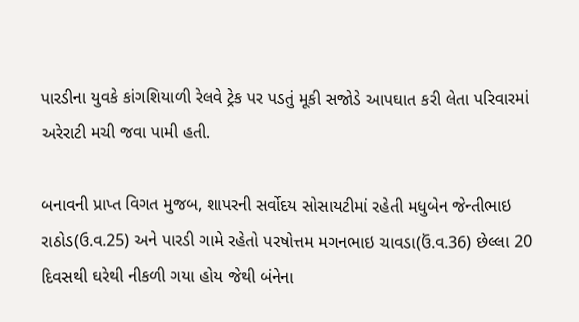પારડીના યુવકે કાંગશિયાળી રેલવે ટ્રેક પર પડતું મૂકી સજોડે આપઘાત કરી લેતા પરિવારમાં અરેરાટી મચી જવા પામી હતી.

બનાવની પ્રાપ્ત વિગત મુજબ, શાપરની સર્વોદય સોસાયટીમાં રહેતી મધુબેન જેન્તીભાઇ રાઠોડ(ઉ.વ.25) અને પારડી ગામે રહેતો પરષોત્તમ મગનભાઇ ચાવડા(ઉં.વ.36) છેલ્લા 20 દિવસથી ઘરેથી નીકળી ગયા હોય જેથી બંનેના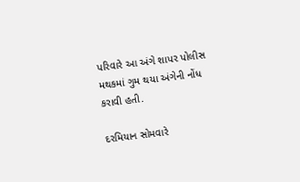પરિવારે આ અંગે શાપર પોલીસ મથકમાં ગુમ થયા અંગેની નોંધ કરાવી હતી.

દરમિયાન સોમવારે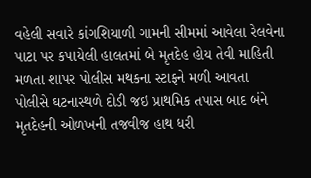વહેલી સવારે કાંગશિયાળી ગામની સીમમાં આવેલા રેલવેના પાટા પર કપાયેલી હાલતમાં બે મૃતદેહ હોય તેવી માહિતી મળતા શાપર પોલીસ મથકના સ્ટાફને મળી આવતા પોલીસે ઘટનાસ્થળે દોડી જઇ પ્રાથમિક તપાસ બાદ બંને મૃતદેહની ઓળખની તજવીજ હાથ ધરી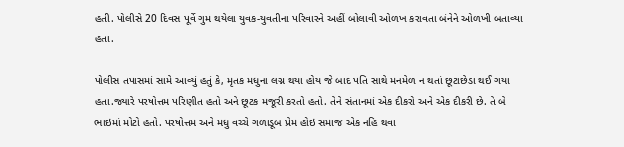હતી. પોલીસે 20 દિવસ પૂર્વે ગુમ થયેલા યુવક-યુવતીના પરિવારને અહીં બોલાવી ઓળખ કરાવતા બંનેને ઓળખી બતાવ્યા હતા.

પોલીસ તપાસમાં સામે આવ્યું હતું કે, મૃતક મધુના લગ્ન થયા હોય જે બાદ પતિ સાથે મનમેળ ન થતાં છૂટાછેડા થઈ ગયા હતા.જ્યારે પરષોત્તમ પરિણીત હતો અને છૂટક મજૂરી કરતો હતો. તેને સંતાનમાં એક દીકરો અને એક દીકરી છે. તે બે ભાઇમાં મોટો હતો. પરષોત્તમ અને મધુ વચ્ચે ગળાડૂબ પ્રેમ હોઇ સમાજ એક નહિ થવા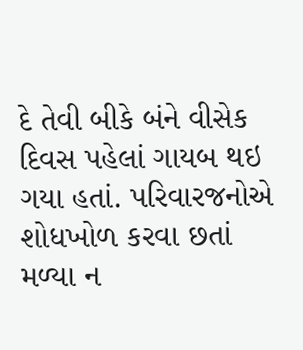દે તેવી બીકે બંને વીસેક દિવસ પહેલાં ગાયબ થઇ ગયા હતાં. પરિવારજનોએ શોધખોળ કરવા છતાં મળ્યા ન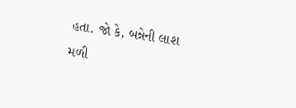હતા. જો કે, બન્નેની લાશ મળી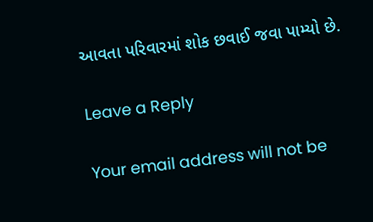આવતા પરિવારમાં શોક છવાઈ જવા પામ્યો છે.

Leave a Reply

Your email address will not be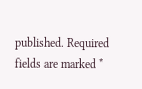published. Required fields are marked *